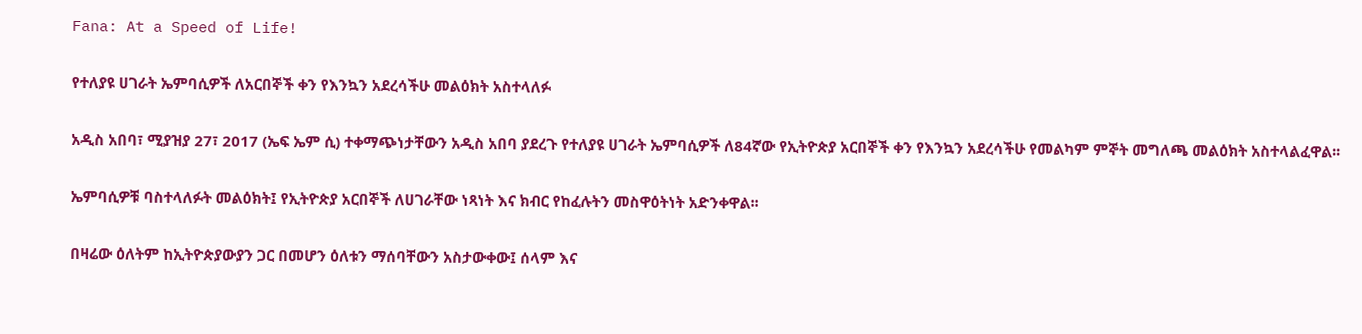Fana: At a Speed of Life!

የተለያዩ ሀገራት ኤምባሲዎች ለአርበኞች ቀን የእንኳን አደረሳችሁ መልዕክት አስተላለፉ

አዲስ አበባ፣ ሚያዝያ 27፣ 2017 (ኤፍ ኤም ሲ) ተቀማጭነታቸውን አዲስ አበባ ያደረጉ የተለያዩ ሀገራት ኤምባሲዎች ለ84ኛው የኢትዮጵያ አርበኞች ቀን የእንኳን አደረሳችሁ የመልካም ምኞት መግለጫ መልዕክት አስተላልፈዋል፡፡

ኤምባሲዎቹ ባስተላለፉት መልዕክት፤ የኢትዮጵያ አርበኞች ለሀገራቸው ነጻነት እና ክብር የከፈሉትን መስዋዕትነት አድንቀዋል፡፡

በዛሬው ዕለትም ከኢትዮጵያውያን ጋር በመሆን ዕለቱን ማሰባቸውን አስታውቀው፤ ሰላም እና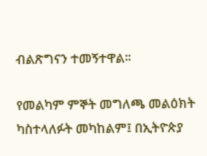ብልጽግናን ተመኝተዋል፡፡

የመልካም ምኞት መግለጫ መልዕክት ካስተላለፉት መካከልም፤ በኢትዮጵያ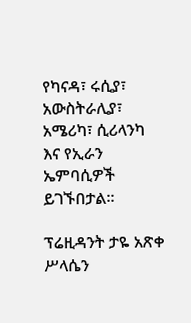የካናዳ፣ ሩሲያ፣ አውስትራሊያ፣ አሜሪካ፣ ሲሪላንካ እና የኢራን ኤምባሲዎች ይገኙበታል፡፡

ፕሬዚዳንት ታዬ አጽቀ ሥላሴን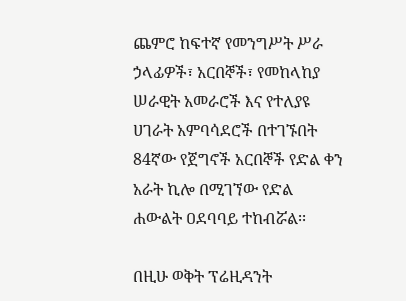ጨምሮ ከፍተኛ የመንግሥት ሥራ ኃላፊዎች፣ አርበኞች፣ የመከላከያ ሠራዊት አመራሮች እና የተለያዩ ሀገራት አምባሳደሮች በተገኙበት 84ኛው የጀግኖች አርበኞች የድል ቀን አራት ኪሎ በሚገኘው የድል ሐውልት ዐደባባይ ተከብሯል፡፡

በዚሁ ወቅት ፕሬዚዳንት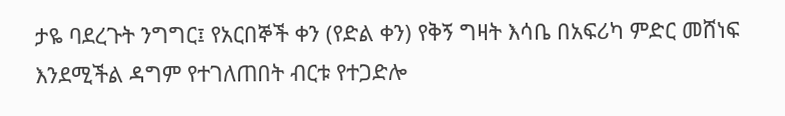ታዬ ባደረጉት ንግግር፤ የአርበኞች ቀን (የድል ቀን) የቅኝ ግዛት እሳቤ በአፍሪካ ምድር መሸነፍ እንደሚችል ዳግም የተገለጠበት ብርቱ የተጋድሎ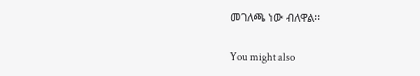መገለጫ ነው ብለዋል፡፡

You might also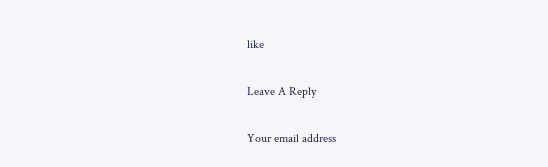like

Leave A Reply

Your email address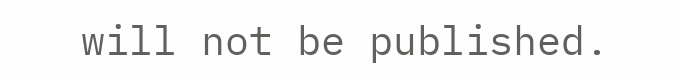will not be published.